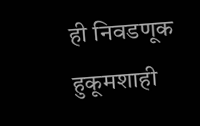ही निवडणूक हुकूमशाही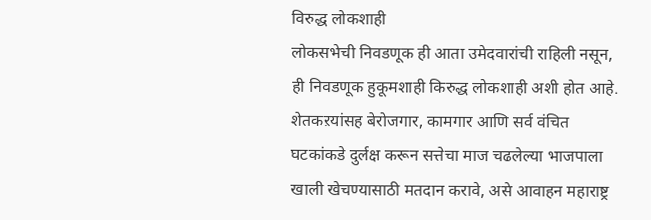विरुद्ध लोकशाही
लोकसभेची निवडणूक ही आता उमेदवारांची राहिली नसून, ही निवडणूक हुकूमशाही किरुद्ध लोकशाही अशी होत आहे. शेतकऱयांसह बेरोजगार, कामगार आणि सर्व वंचित घटकांकडे दुर्लक्ष करून सत्तेचा माज चढलेल्या भाजपाला खाली खेचण्यासाठी मतदान करावे, असे आवाहन महाराष्ट्र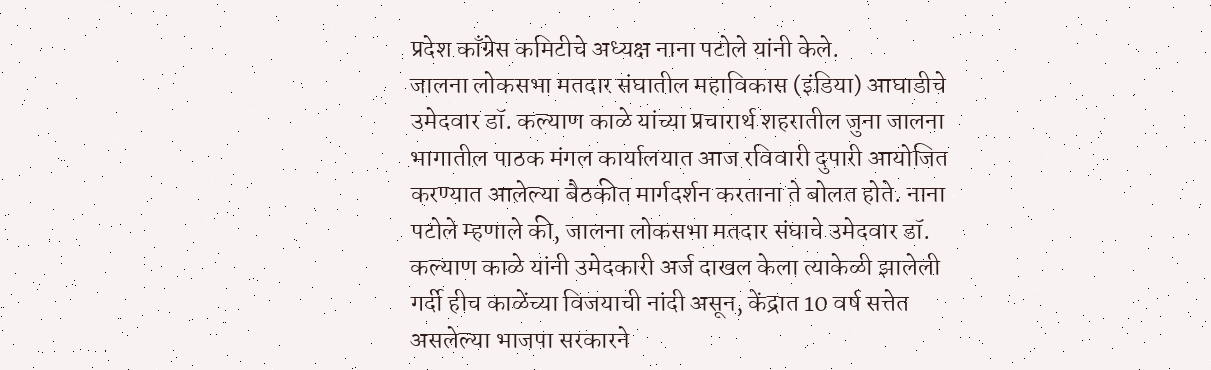प्रदेश काँग्रेस कमिटीचे अध्यक्ष नाना पटोले यांनी केले.
जालना लोकसभा मतदार संघातील महाविकास (इंडिया) आघाडीचे उमेदवार डॉ. कल्याण काळे यांच्या प्रचारार्थ शहरातील जुना जालना भागातील पाठक मंगल कार्यालयात आज रविवारी दुपारी आयोजित करण्यात आलेल्या बैठकीत मार्गदर्शन करताना ते बोलत होते. नाना पटोले म्हणाले की, जालना लोकसभा मतदार संघाचे उमेदवार डॉ. कल्याण काळे यांनी उमेदकारी अर्ज दाखल केला त्याकेळी झालेली गर्दी हीच काळेंच्या विजयाची नांदी असून, केंद्रात 10 वर्ष सत्तेत असलेल्या भाजपा सरकारने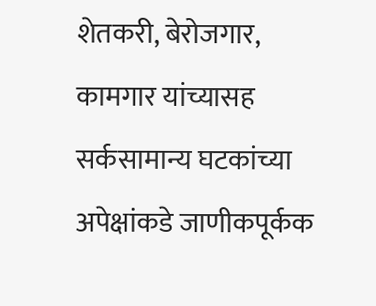शेतकरी, बेरोजगार, कामगार यांच्यासह सर्कसामान्य घटकांच्या अपेक्षांकडे जाणीकपूर्कक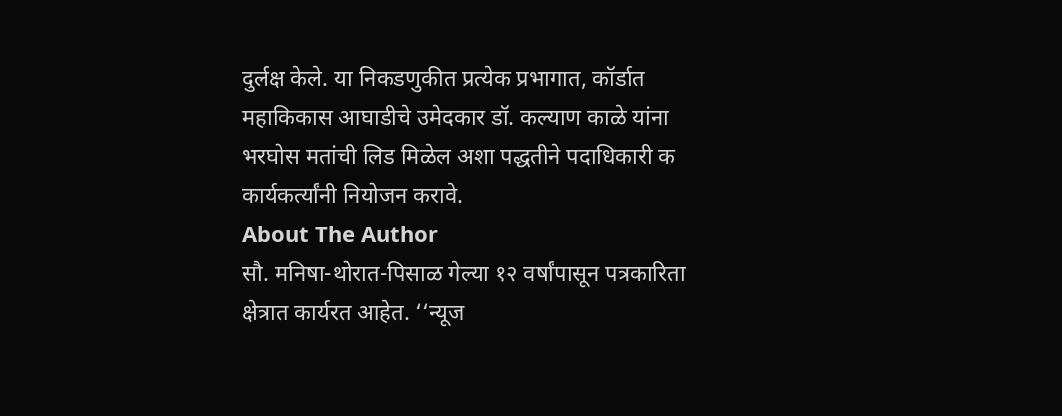दुर्लक्ष केले. या निकडणुकीत प्रत्येक प्रभागात, कॉर्डात महाकिकास आघाडीचे उमेदकार डॉ. कल्याण काळे यांना भरघोस मतांची लिड मिळेल अशा पद्धतीने पदाधिकारी क कार्यकर्त्यांनी नियोजन करावे.
About The Author
सौ. मनिषा-थोरात-पिसाळ गेल्या १२ वर्षांपासून पत्रकारिता क्षेत्रात कार्यरत आहेत. ‘‘न्यूज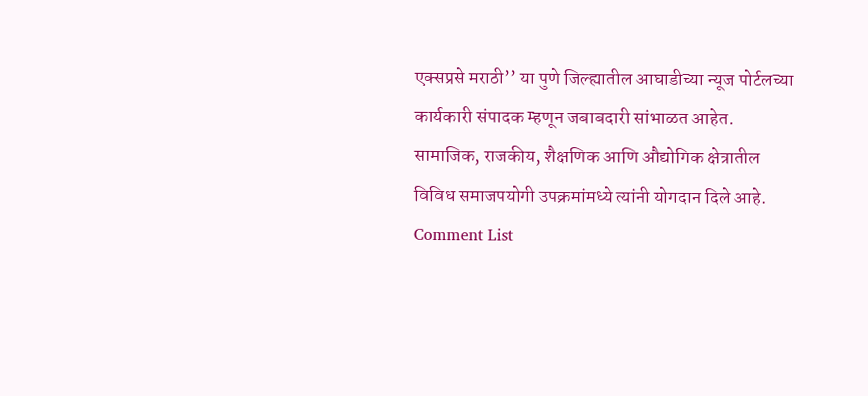एक्सप्रसे मराठी’’ या पुणे जिल्ह्यातील आघाडीच्या न्यूज पोर्टलच्या कार्यकारी संपादक म्हणून जबाबदारी सांभाळत आहेत. सामाजिक, राजकीय, शैक्षणिक आणि औद्योगिक क्षेत्रातील विविध समाजपयोगी उपक्रमांमध्ये त्यांनी योगदान दिले आहे.
Comment List